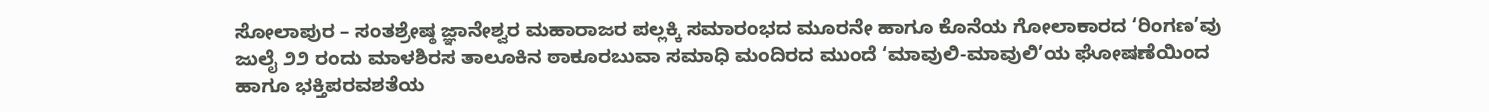ಸೋಲಾಪುರ – ಸಂತಶ್ರೇಷ್ಠ ಜ್ಞಾನೇಶ್ವರ ಮಹಾರಾಜರ ಪಲ್ಲಕ್ಕಿ ಸಮಾರಂಭದ ಮೂರನೇ ಹಾಗೂ ಕೊನೆಯ ಗೋಲಾಕಾರದ ‘ರಿಂಗಣ’ವು ಜುಲೈ ೨೨ ರಂದು ಮಾಳಶಿರಸ ತಾಲೂಕಿನ ಠಾಕೂರಬುವಾ ಸಮಾಧಿ ಮಂದಿರದ ಮುಂದೆ ‘ಮಾವುಲಿ-ಮಾವುಲಿ’ಯ ಘೋಷಣೆಯಿಂದ ಹಾಗೂ ಭಕ್ತಿಪರವಶತೆಯ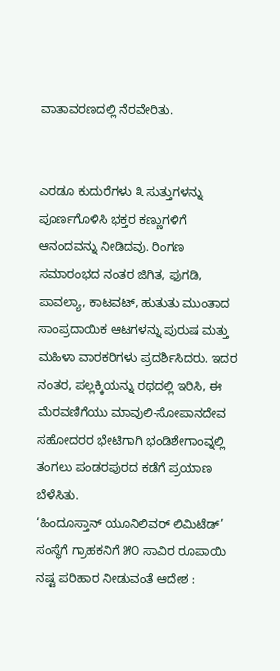ವಾತಾವರಣದಲ್ಲಿ ನೆರವೇರಿತು.


ಎರಡೂ ಕುದುರೆಗಳು ೩ ಸುತ್ತುಗಳನ್ನು ಪೂರ್ಣಗೊಳಿಸಿ ಭಕ್ತರ ಕಣ್ಣುಗಳಿಗೆ ಆನಂದವನ್ನು ನೀಡಿದವು. ರಿಂಗಣ ಸಮಾರಂಭದ ನಂತರ ಜಿಗಿತ, ಫುಗಡಿ, ಪಾವಲ್ಯಾ, ಕಾಟವಟ್, ಹುತುತು ಮುಂತಾದ ಸಾಂಪ್ರದಾಯಿಕ ಆಟಗಳನ್ನು ಪುರುಷ ಮತ್ತು ಮಹಿಳಾ ವಾರಕರಿಗಳು ಪ್ರದರ್ಶಿಸಿದರು. ಇದರ ನಂತರ, ಪಲ್ಲಕ್ಕಿಯನ್ನು ರಥದಲ್ಲಿ ಇರಿಸಿ, ಈ ಮೆರವಣಿಗೆಯು ಮಾವುಲಿ-ಸೋಪಾನದೇವ ಸಹೋದರರ ಭೇಟಿಗಾಗಿ ಭಂಡಿಶೇಗಾಂವ್ನಲ್ಲಿ ತಂಗಲು ಪಂಡರಪುರದ ಕಡೆಗೆ ಪ್ರಯಾಣ ಬೆಳೆಸಿತು.
‘ಹಿಂದೂಸ್ತಾನ್ ಯೂನಿಲಿವರ್ ಲಿಮಿಟೆಡ್’ ಸಂಸ್ಥೆಗೆ ಗ್ರಾಹಕನಿಗೆ ೫೦ ಸಾವಿರ ರೂಪಾಯಿ ನಷ್ಟ ಪರಿಹಾರ ನೀಡುವಂತೆ ಆದೇಶ :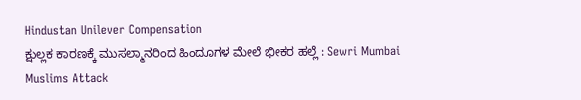Hindustan Unilever Compensation
ಕ್ಷುಲ್ಲಕ ಕಾರಣಕ್ಕೆ ಮುಸಲ್ಮಾನರಿಂದ ಹಿಂದೂಗಳ ಮೇಲೆ ಭೀಕರ ಹಲ್ಲೆ : Sewri Mumbai Muslims Attack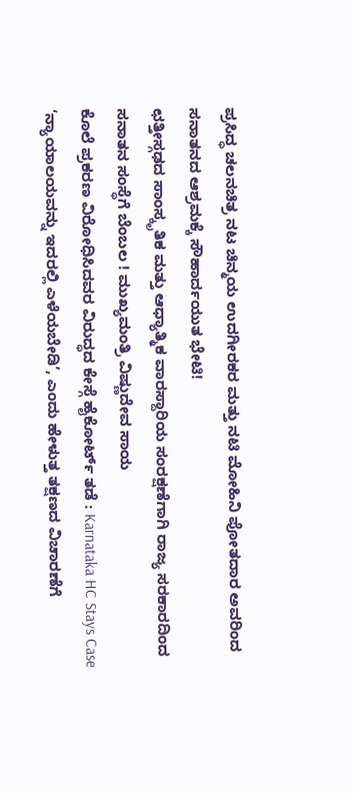ಪ್ರಸಿದ್ಧ ಚಲನಚಿತ್ರ ನಟ ಚಿನ್ಮಯ ಉದಗೀರಕರ ಮತ್ತು ನಟಿ ಮೋಹಿನಿ ಪೋತದಾರ ಅವರಿಂದ ಸನಾತನದ ಆಶ್ರಮಕ್ಕೆ ಸೌಹಾರ್ದಯುತ ಭೇಟಿ!
ಛತ್ತೀಸ್ಗಢದ ಸಾಂಸ್ಕೃತಿಕ ಮತ್ತು ಆಧ್ಯಾತ್ಮಿಕ ವಾರಸ್ದಾರಿಯ ಸಂರಕ್ಷಣೆಗಾಗಿ ರಾಜ್ಯ ಸರಕಾರದಿಂದ ಸನಾತನ ಸಂಸ್ಥೆಗೆ ಬೆಂಬಲ ! ಮುಖ್ಯಮಂತ್ರಿ ವಿಷ್ಣುದೇವ ಸಾಯ
ಕೊಲೆ ಪ್ರಕರಣ ವಿರೋಧಿಸಿದವರ ವಿರುದ್ಧದ ಕೇಸ್ಗೆ ಹೈಕೋರ್ಟ್ ತಡೆ : Karnataka HC Stays Case
‘ನ್ಯಾಯಾಲಯವನ್ನು ಇದರಲ್ಲಿ ಎಳೆಯಬೇಡಿ’, ಎಂದು ಹೇಳುತ್ತ ತಕ್ಷಣದ ವಿಚಾರಣೆಗೆ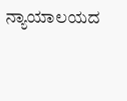ನ್ಯಾಯಾಲಯದ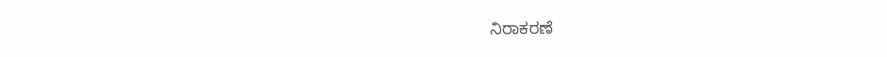ನಿರಾಕರಣೆ